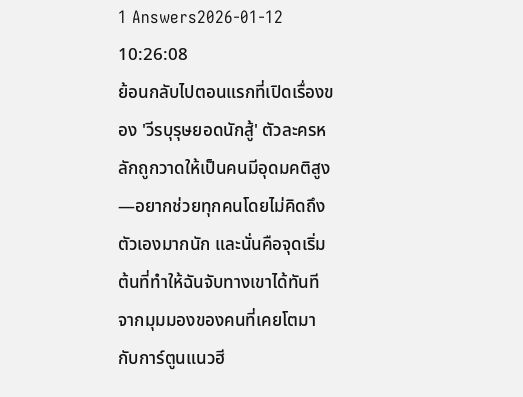1 Answers2026-01-12 10:26:08
ย้อนกลับไปตอนแรกที่เปิดเรื่องของ 'วีรบุรุษยอดนักสู้' ตัวละครหลักถูกวาดให้เป็นคนมีอุดมคติสูง—อยากช่วยทุกคนโดยไม่คิดถึงตัวเองมากนัก และนั่นคือจุดเริ่มต้นที่ทำให้ฉันจับทางเขาได้ทันที
จากมุมมองของคนที่เคยโตมากับการ์ตูนแนวฮี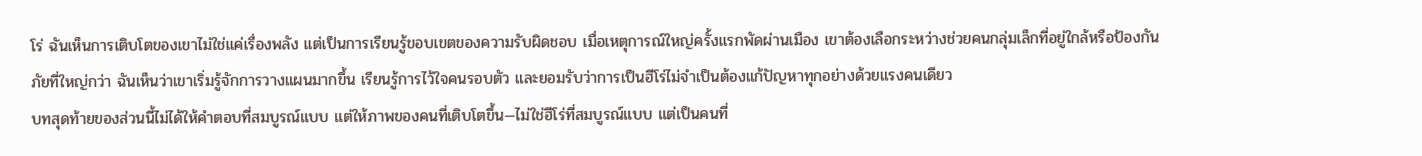โร่ ฉันเห็นการเติบโตของเขาไม่ใช่แค่เรื่องพลัง แต่เป็นการเรียนรู้ขอบเขตของความรับผิดชอบ เมื่อเหตุการณ์ใหญ่ครั้งแรกพัดผ่านเมือง เขาต้องเลือกระหว่างช่วยคนกลุ่มเล็กที่อยู่ใกล้หรือป้องกันภัยที่ใหญ่กว่า ฉันเห็นว่าเขาเริ่มรู้จักการวางแผนมากขึ้น เรียนรู้การไว้ใจคนรอบตัว และยอมรับว่าการเป็นฮีโร่ไม่จำเป็นต้องแก้ปัญหาทุกอย่างด้วยแรงคนเดียว
บทสุดท้ายของส่วนนี้ไม่ได้ให้คำตอบที่สมบูรณ์แบบ แต่ให้ภาพของคนที่เติบโตขึ้น—ไม่ใช่ฮีโร่ที่สมบูรณ์แบบ แต่เป็นคนที่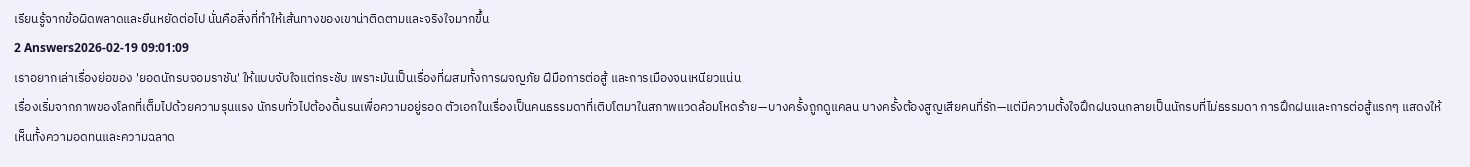เรียนรู้จากข้อผิดพลาดและยืนหยัดต่อไป นั่นคือสิ่งที่ทำให้เส้นทางของเขาน่าติดตามและจริงใจมากขึ้น
2 Answers2026-02-19 09:01:09
เราอยากเล่าเรื่องย่อของ 'ยอดนักรบจอมราชัน' ให้แบบจับใจแต่กระชับ เพราะมันเป็นเรื่องที่ผสมทั้งการผจญภัย ฝีมือการต่อสู้ และการเมืองจนเหนียวแน่น
เรื่องเริ่มจากภาพของโลกที่เต็มไปด้วยความรุนแรง นักรบทั่วไปต้องดิ้นรนเพื่อความอยู่รอด ตัวเอกในเรื่องเป็นคนธรรมดาที่เติบโตมาในสภาพแวดล้อมโหดร้าย—บางครั้งถูกดูแคลน บางครั้งต้องสูญเสียคนที่รัก—แต่มีความตั้งใจฝึกฝนจนกลายเป็นนักรบที่ไม่ธรรมดา การฝึกฝนและการต่อสู้แรกๆ แสดงให้เห็นทั้งความอดทนและความฉลาด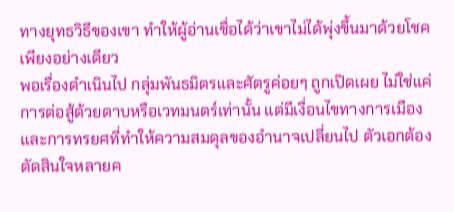ทางยุทธวิธีของเขา ทำให้ผู้อ่านเชื่อได้ว่าเขาไม่ได้พุ่งขึ้นมาด้วยโชคเพียงอย่างเดียว
พอเรื่องดำเนินไป กลุ่มพันธมิตรและศัตรูค่อยๆ ถูกเปิดเผย ไม่ใช่แค่การต่อสู้ด้วยดาบหรือเวทมนตร์เท่านั้น แต่มีเงื่อนไขทางการเมือง และการทรยศที่ทำให้ความสมดุลของอำนาจเปลี่ยนไป ตัวเอกต้องตัดสินใจหลายค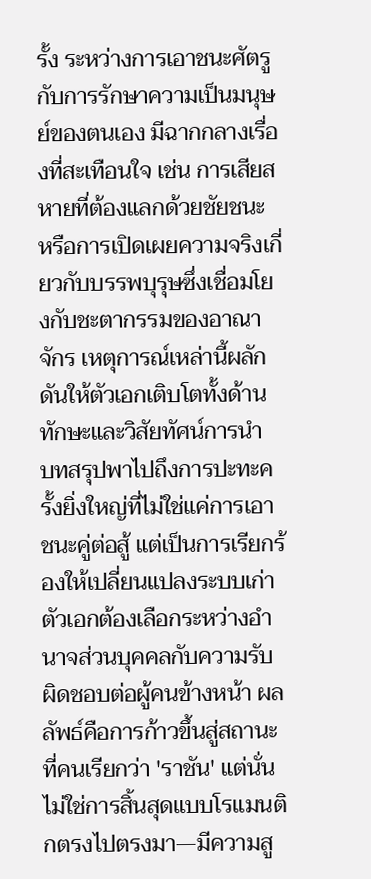รั้ง ระหว่างการเอาชนะศัตรูกับการรักษาความเป็นมนุษย์ของตนเอง มีฉากกลางเรื่องที่สะเทือนใจ เช่น การเสียสหายที่ต้องแลกด้วยชัยชนะ หรือการเปิดเผยความจริงเกี่ยวกับบรรพบุรุษซึ่งเชื่อมโยงกับชะตากรรมของอาณาจักร เหตุการณ์เหล่านี้ผลักดันให้ตัวเอกเติบโตทั้งด้านทักษะและวิสัยทัศน์การนำ
บทสรุปพาไปถึงการปะทะครั้งยิ่งใหญ่ที่ไม่ใช่แค่การเอาชนะคู่ต่อสู้ แต่เป็นการเรียกร้องให้เปลี่ยนแปลงระบบเก่า ตัวเอกต้องเลือกระหว่างอำนาจส่วนบุคคลกับความรับผิดชอบต่อผู้คนข้างหน้า ผลลัพธ์คือการก้าวขึ้นสู่สถานะที่คนเรียกว่า 'ราชัน' แต่นั่นไม่ใช่การสิ้นสุดแบบโรแมนติกตรงไปตรงมา—มีความสู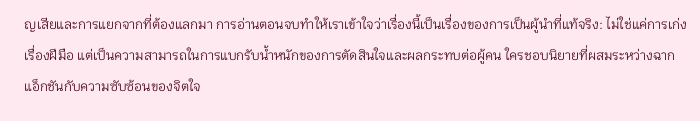ญเสียและการแยกจากที่ต้องแลกมา การอ่านตอนจบทำให้เราเข้าใจว่าเรื่องนี้เป็นเรื่องของการเป็นผู้นำที่แท้จริง: ไม่ใช่แค่การเก่งเรื่องฝีมือ แต่เป็นความสามารถในการแบกรับน้ำหนักของการตัดสินใจและผลกระทบต่อผู้คน ใครชอบนิยายที่ผสมระหว่างฉากแอ็กชันกับความซับซ้อนของจิตใจ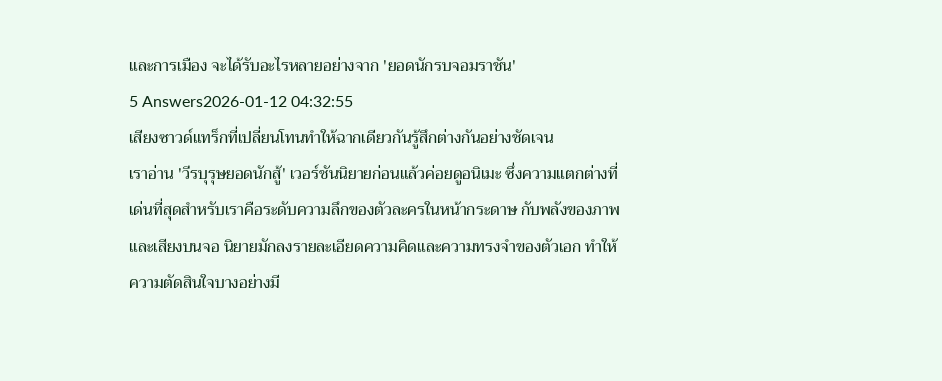และการเมือง จะได้รับอะไรหลายอย่างจาก 'ยอดนักรบจอมราชัน'
5 Answers2026-01-12 04:32:55
เสียงซาวด์แทร็กที่เปลี่ยนโทนทำให้ฉากเดียวกันรู้สึกต่างกันอย่างชัดเจน
เราอ่าน 'วีรบุรุษยอดนักสู้' เวอร์ชันนิยายก่อนแล้วค่อยดูอนิเมะ ซึ่งความแตกต่างที่เด่นที่สุดสำหรับเราคือระดับความลึกของตัวละครในหน้ากระดาษ กับพลังของภาพและเสียงบนจอ นิยายมักลงรายละเอียดความคิดและความทรงจำของตัวเอก ทำให้ความตัดสินใจบางอย่างมี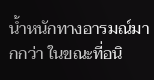น้ำหนักทางอารมณ์มากกว่า ในขณะที่อนิ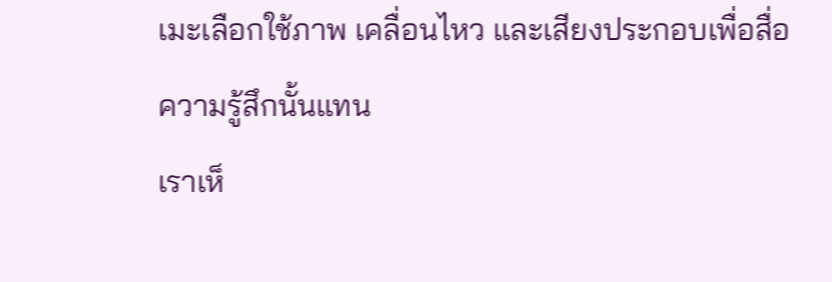เมะเลือกใช้ภาพ เคลื่อนไหว และเสียงประกอบเพื่อสื่อความรู้สึกนั้นแทน
เราเห็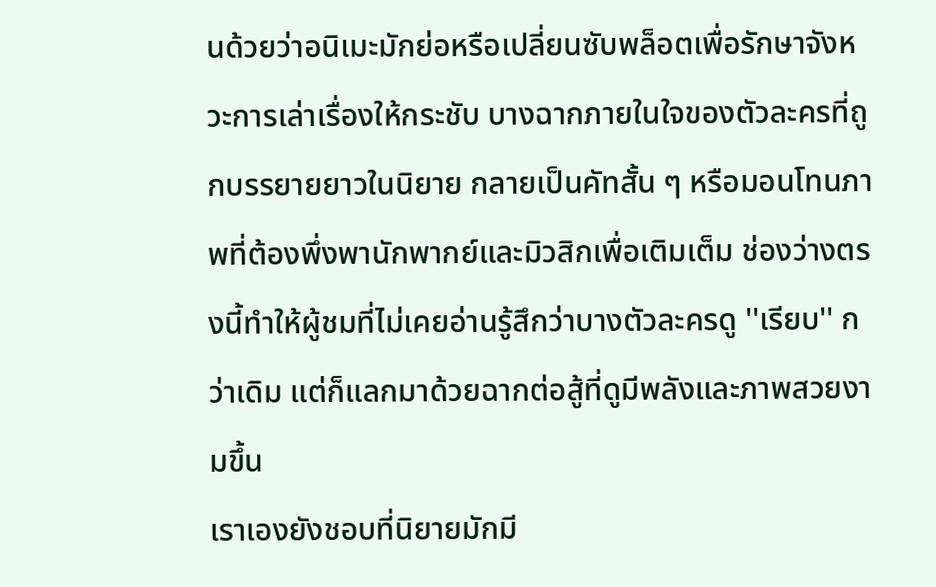นด้วยว่าอนิเมะมักย่อหรือเปลี่ยนซับพล็อตเพื่อรักษาจังหวะการเล่าเรื่องให้กระชับ บางฉากภายในใจของตัวละครที่ถูกบรรยายยาวในนิยาย กลายเป็นคัทสั้น ๆ หรือมอนโทนภาพที่ต้องพึ่งพานักพากย์และมิวสิกเพื่อเติมเต็ม ช่องว่างตรงนี้ทำให้ผู้ชมที่ไม่เคยอ่านรู้สึกว่าบางตัวละครดู ''เรียบ'' กว่าเดิม แต่ก็แลกมาด้วยฉากต่อสู้ที่ดูมีพลังและภาพสวยงามขึ้น
เราเองยังชอบที่นิยายมักมี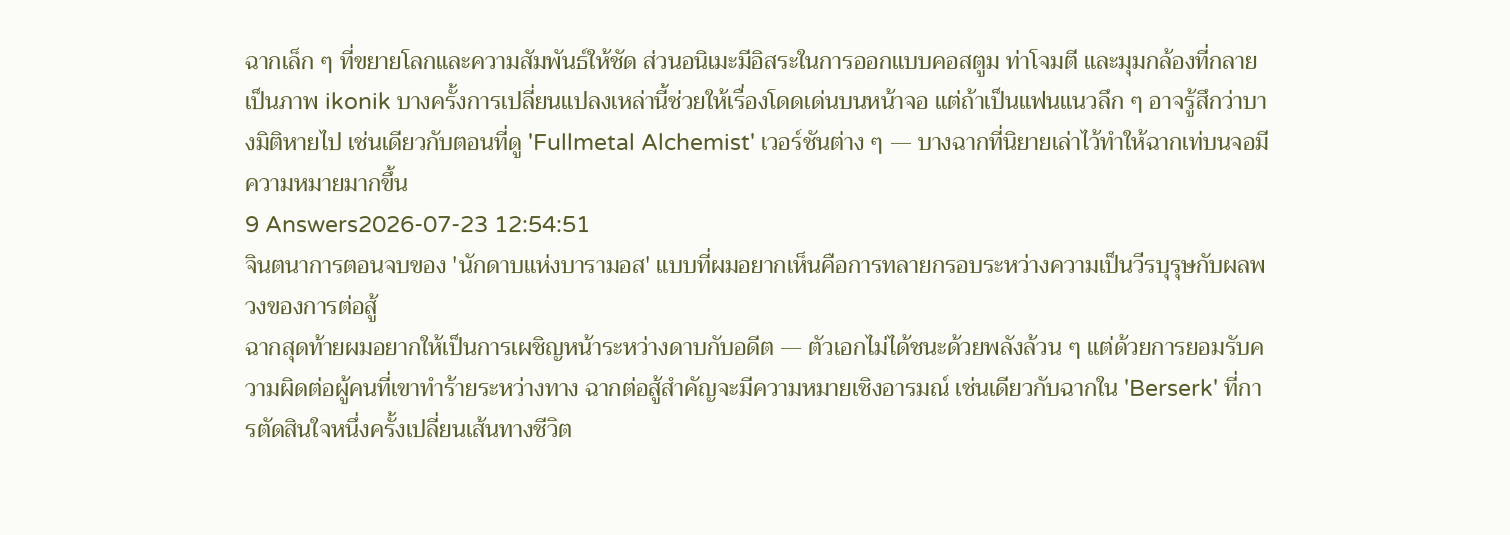ฉากเล็ก ๆ ที่ขยายโลกและความสัมพันธ์ให้ชัด ส่วนอนิเมะมีอิสระในการออกแบบคอสตูม ท่าโจมตี และมุมกล้องที่กลายเป็นภาพ ikonik บางครั้งการเปลี่ยนแปลงเหล่านี้ช่วยให้เรื่องโดดเด่นบนหน้าจอ แต่ถ้าเป็นแฟนแนวลึก ๆ อาจรู้สึกว่าบางมิติหายไป เช่นเดียวกับตอนที่ดู 'Fullmetal Alchemist' เวอร์ชันต่าง ๆ — บางฉากที่นิยายเล่าไว้ทำให้ฉากเท่บนจอมีความหมายมากขึ้น
9 Answers2026-07-23 12:54:51
จินตนาการตอนจบของ 'นักดาบแห่งบารามอส' แบบที่ผมอยากเห็นคือการทลายกรอบระหว่างความเป็นวีรบุรุษกับผลพวงของการต่อสู้
ฉากสุดท้ายผมอยากให้เป็นการเผชิญหน้าระหว่างดาบกับอดีต — ตัวเอกไม่ได้ชนะด้วยพลังล้วน ๆ แต่ด้วยการยอมรับความผิดต่อผู้คนที่เขาทำร้ายระหว่างทาง ฉากต่อสู้สำคัญจะมีความหมายเชิงอารมณ์ เช่นเดียวกับฉากใน 'Berserk' ที่การตัดสินใจหนึ่งครั้งเปลี่ยนเส้นทางชีวิต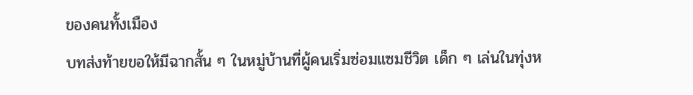ของคนทั้งเมือง
บทส่งท้ายขอให้มีฉากสั้น ๆ ในหมู่บ้านที่ผู้คนเริ่มซ่อมแซมชีวิต เด็ก ๆ เล่นในทุ่งห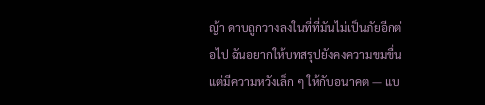ญ้า ดาบถูกวางลงในที่ที่มันไม่เป็นภัยอีกต่อไป ฉันอยากให้บทสรุปยังคงความขมขื่นแต่มีความหวังเล็ก ๆ ให้กับอนาคต — แบ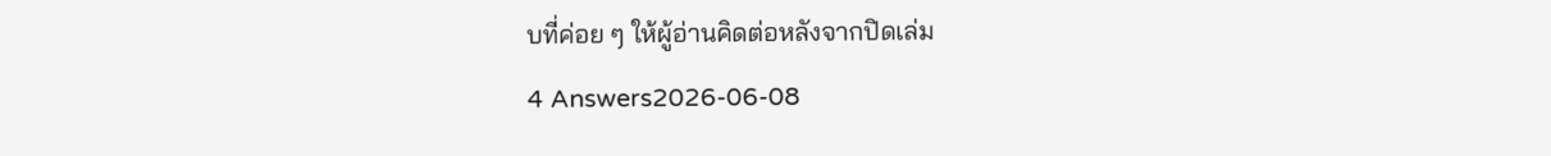บที่ค่อย ๆ ให้ผู้อ่านคิดต่อหลังจากปิดเล่ม
4 Answers2026-06-08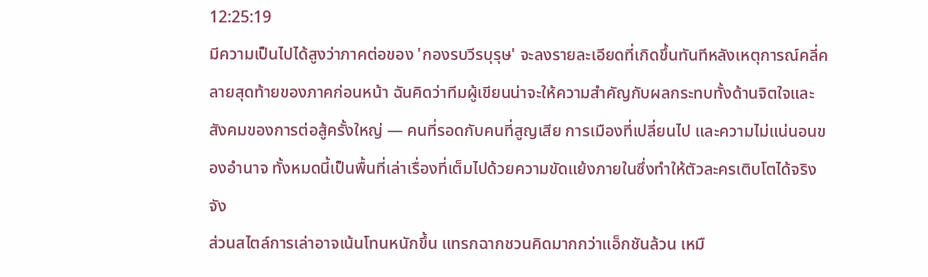12:25:19
มีความเป็นไปได้สูงว่าภาคต่อของ 'กองรบวีรบุรุษ' จะลงรายละเอียดที่เกิดขึ้นทันทีหลังเหตุการณ์คลี่คลายสุดท้ายของภาคก่อนหน้า ฉันคิดว่าทีมผู้เขียนน่าจะให้ความสำคัญกับผลกระทบทั้งด้านจิตใจและสังคมของการต่อสู้ครั้งใหญ่ — คนที่รอดกับคนที่สูญเสีย การเมืองที่เปลี่ยนไป และความไม่แน่นอนของอำนาจ ทั้งหมดนี้เป็นพื้นที่เล่าเรื่องที่เต็มไปด้วยความขัดแย้งภายในซึ่งทำให้ตัวละครเติบโตได้จริงจัง
ส่วนสไตล์การเล่าอาจเน้นโทนหนักขึ้น แทรกฉากชวนคิดมากกว่าแอ็กชันล้วน เหมื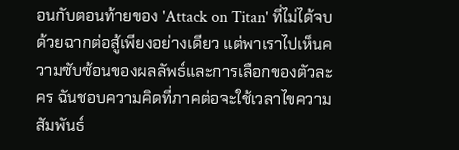อนกับตอนท้ายของ 'Attack on Titan' ที่ไม่ได้จบด้วยฉากต่อสู้เพียงอย่างเดียว แต่พาเราไปเห็นความซับซ้อนของผลลัพธ์และการเลือกของตัวละคร ฉันชอบความคิดที่ภาคต่อจะใช้เวลาไขความสัมพันธ์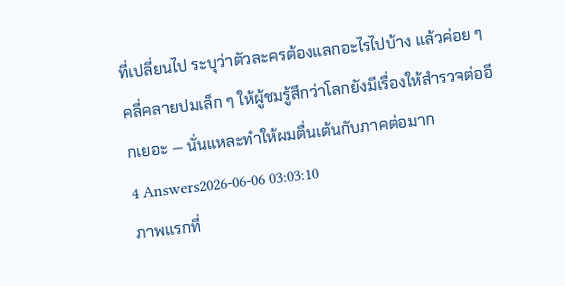ที่เปลี่ยนไป ระบุว่าตัวละครต้องแลกอะไรไปบ้าง แล้วค่อย ๆ คลี่คลายปมเล็ก ๆ ให้ผู้ชมรู้สึกว่าโลกยังมีเรื่องให้สำรวจต่ออีกเยอะ — นั่นแหละทำให้ผมตื่นเต้นกับภาคต่อมาก
4 Answers2026-06-06 03:03:10
ภาพแรกที่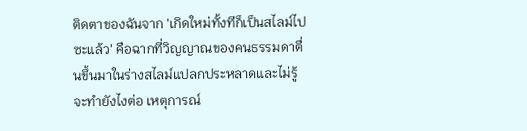ติดตาของฉันจาก 'เกิดใหม่ทั้งทีก็เป็นสไลม์ไปซะแล้ว' คือฉากที่วิญญาณของคนธรรมดาตื่นขึ้นมาในร่างสไลม์แปลกประหลาดและไม่รู้จะทำยังไงต่อ เหตุการณ์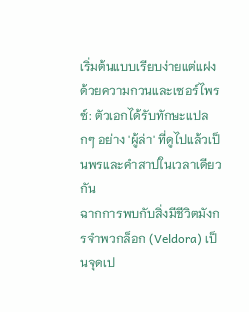เริ่มต้นแบบเรียบง่ายแต่แฝงด้วยความกวนและเซอร์ไพรซ์: ตัวเอกได้รับทักษะแปลกๆ อย่าง 'ผู้ล่า' ที่ดูไปแล้วเป็นพรและคำสาปในเวลาเดียวกัน
ฉากการพบกับสิ่งมีชีวิตมังกรจําพวกล็อก (Veldora) เป็นจุดเป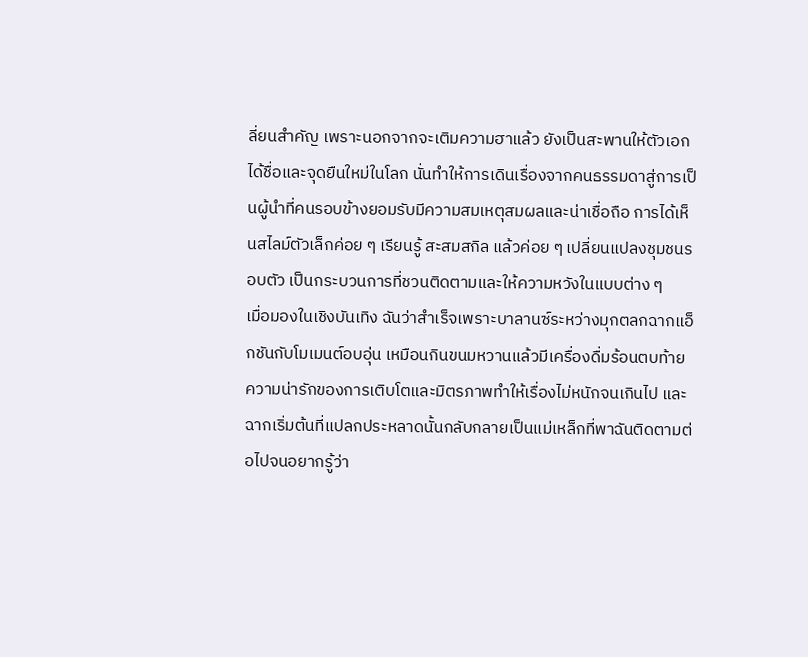ลี่ยนสำคัญ เพราะนอกจากจะเติมความฮาแล้ว ยังเป็นสะพานให้ตัวเอกได้ชื่อและจุดยืนใหม่ในโลก นั่นทำให้การเดินเรื่องจากคนธรรมดาสู่การเป็นผู้นำที่คนรอบข้างยอมรับมีความสมเหตุสมผลและน่าเชื่อถือ การได้เห็นสไลม์ตัวเล็กค่อย ๆ เรียนรู้ สะสมสกิล แล้วค่อย ๆ เปลี่ยนแปลงชุมชนรอบตัว เป็นกระบวนการที่ชวนติดตามและให้ความหวังในแบบต่าง ๆ
เมื่อมองในเชิงบันเทิง ฉันว่าสำเร็จเพราะบาลานซ์ระหว่างมุกตลกฉากแอ็กชันกับโมเมนต์อบอุ่น เหมือนกินขนมหวานแล้วมีเครื่องดื่มร้อนตบท้าย ความน่ารักของการเติบโตและมิตรภาพทำให้เรื่องไม่หนักจนเกินไป และฉากเริ่มต้นที่แปลกประหลาดนั้นกลับกลายเป็นแม่เหล็กที่พาฉันติดตามต่อไปจนอยากรู้ว่า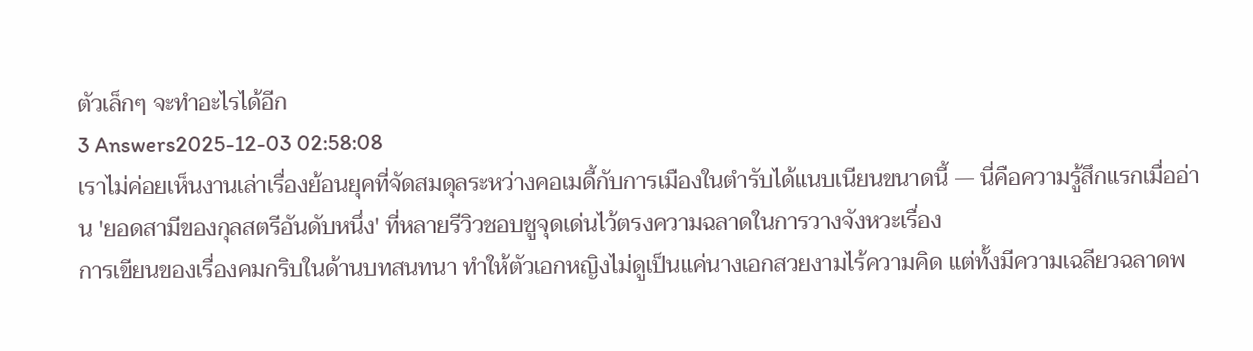ตัวเล็กๆ จะทำอะไรได้อีก
3 Answers2025-12-03 02:58:08
เราไม่ค่อยเห็นงานเล่าเรื่องย้อนยุคที่จัดสมดุลระหว่างคอเมดี้กับการเมืองในตำรับได้แนบเนียนขนาดนี้ — นี่คือความรู้สึกแรกเมื่ออ่าน 'ยอดสามีของกุลสตรีอันดับหนึ่ง' ที่หลายรีวิวชอบชูจุดเด่นไว้ตรงความฉลาดในการวางจังหวะเรื่อง
การเขียนของเรื่องคมกริบในด้านบทสนทนา ทำให้ตัวเอกหญิงไม่ดูเป็นแค่นางเอกสวยงามไร้ความคิด แต่ทั้งมีความเฉลียวฉลาดพ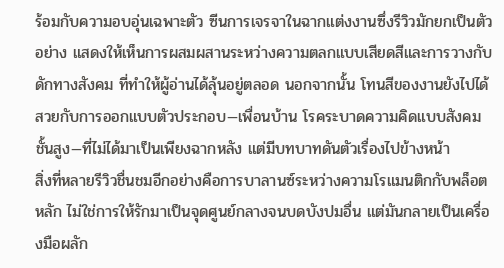ร้อมกับความอบอุ่นเฉพาะตัว ซีนการเจรจาในฉากแต่งงานซึ่งรีวิวมักยกเป็นตัวอย่าง แสดงให้เห็นการผสมผสานระหว่างความตลกแบบเสียดสีและการวางกับดักทางสังคม ที่ทำให้ผู้อ่านได้ลุ้นอยู่ตลอด นอกจากนั้น โทนสีของงานยังไปได้สวยกับการออกแบบตัวประกอบ—เพื่อนบ้าน โรคระบาดความคิดแบบสังคมชั้นสูง—ที่ไม่ได้มาเป็นเพียงฉากหลัง แต่มีบทบาทดันตัวเรื่องไปข้างหน้า
สิ่งที่หลายรีวิวชื่นชมอีกอย่างคือการบาลานซ์ระหว่างความโรแมนติกกับพล็อตหลัก ไม่ใช่การให้รักมาเป็นจุดศูนย์กลางจนบดบังปมอื่น แต่มันกลายเป็นเครื่องมือผลัก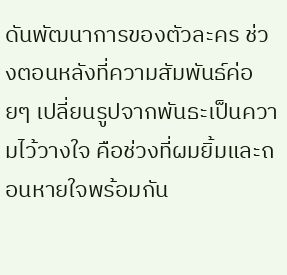ดันพัฒนาการของตัวละคร ช่วงตอนหลังที่ความสัมพันธ์ค่อยๆ เปลี่ยนรูปจากพันธะเป็นความไว้วางใจ คือช่วงที่ผมยิ้มและถอนหายใจพร้อมกัน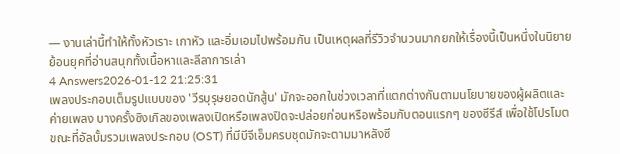— งานเล่านี้ทำให้ทั้งหัวเราะ เกาหัว และอิ่มเอมไปพร้อมกัน เป็นเหตุผลที่รีวิวจำนวนมากยกให้เรื่องนี้เป็นหนึ่งในนิยายย้อนยุคที่อ่านสนุกทั้งเนื้อหาและลีลาการเล่า
4 Answers2026-01-12 21:25:31
เพลงประกอบเต็มรูปแบบของ 'วีรบุรุษยอดนักสู้น' มักจะออกในช่วงเวลาที่แตกต่างกันตามนโยบายของผู้ผลิตและค่ายเพลง บางครั้งซิงเกิลของเพลงเปิดหรือเพลงปิดจะปล่อยก่อนหรือพร้อมกับตอนแรกๆ ของซีรีส์ เพื่อใช้โปรโมต ขณะที่อัลบั้มรวมเพลงประกอบ (OST) ที่มีบีจีเอ็มครบชุดมักจะตามมาหลังซี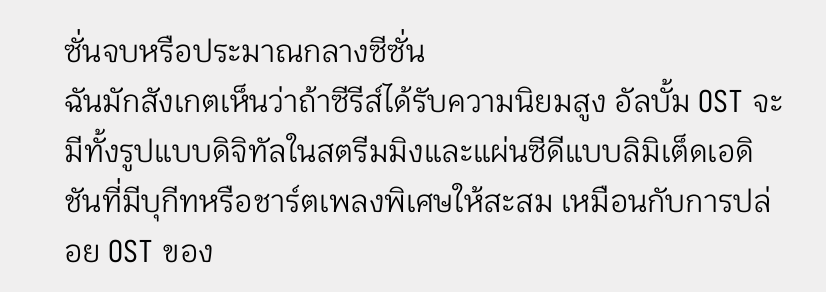ซั่นจบหรือประมาณกลางซีซั่น
ฉันมักสังเกตเห็นว่าถ้าซีรีส์ได้รับความนิยมสูง อัลบั้ม OST จะมีทั้งรูปแบบดิจิทัลในสตรีมมิงและแผ่นซีดีแบบลิมิเต็ดเอดิชันที่มีบุกีทหรือชาร์ตเพลงพิเศษให้สะสม เหมือนกับการปล่อย OST ของ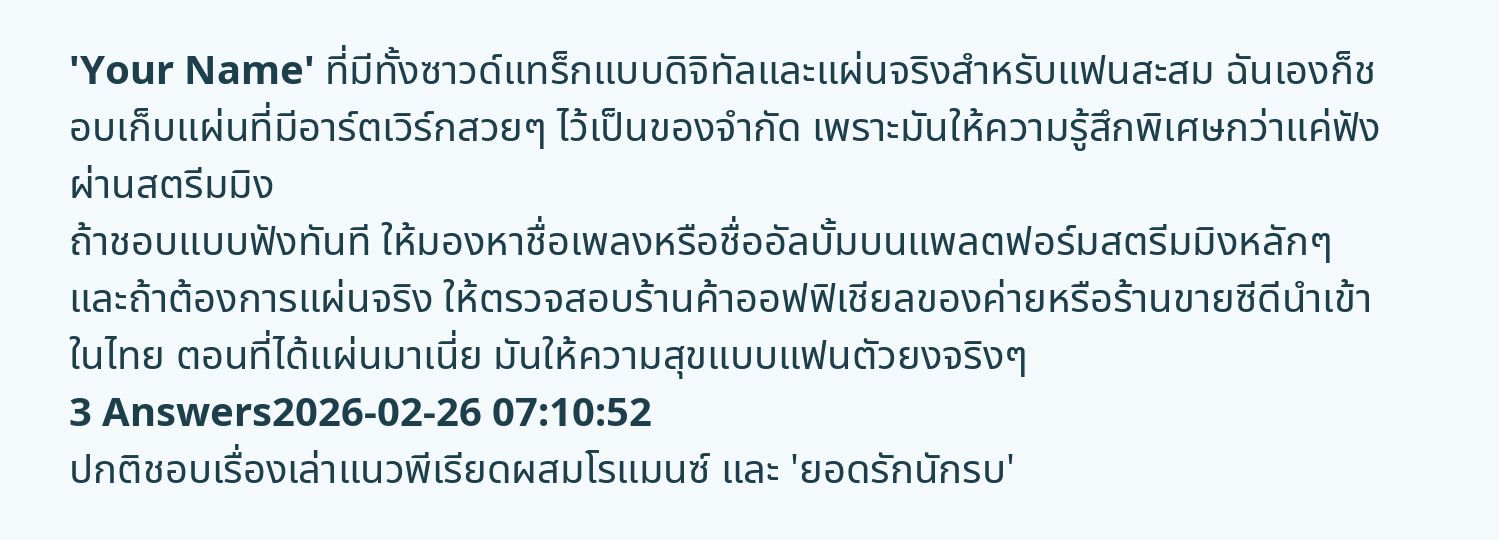'Your Name' ที่มีทั้งซาวด์แทร็กแบบดิจิทัลและแผ่นจริงสำหรับแฟนสะสม ฉันเองก็ชอบเก็บแผ่นที่มีอาร์ตเวิร์กสวยๆ ไว้เป็นของจำกัด เพราะมันให้ความรู้สึกพิเศษกว่าแค่ฟังผ่านสตรีมมิง
ถ้าชอบแบบฟังทันที ให้มองหาชื่อเพลงหรือชื่ออัลบั้มบนแพลตฟอร์มสตรีมมิงหลักๆ และถ้าต้องการแผ่นจริง ให้ตรวจสอบร้านค้าออฟฟิเชียลของค่ายหรือร้านขายซีดีนำเข้าในไทย ตอนที่ได้แผ่นมาเนี่ย มันให้ความสุขแบบแฟนตัวยงจริงๆ
3 Answers2026-02-26 07:10:52
ปกติชอบเรื่องเล่าแนวพีเรียดผสมโรแมนซ์ และ 'ยอดรักนักรบ'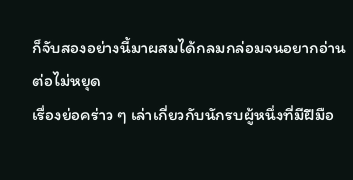ก็จับสองอย่างนี้มาผสมได้กลมกล่อมจนอยากอ่านต่อไม่หยุด
เรื่องย่อคร่าว ๆ เล่าเกี่ยวกับนักรบผู้หนึ่งที่มีฝีมือ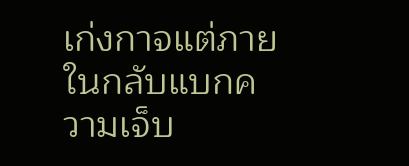เก่งกาจแต่ภายในกลับแบกความเจ็บ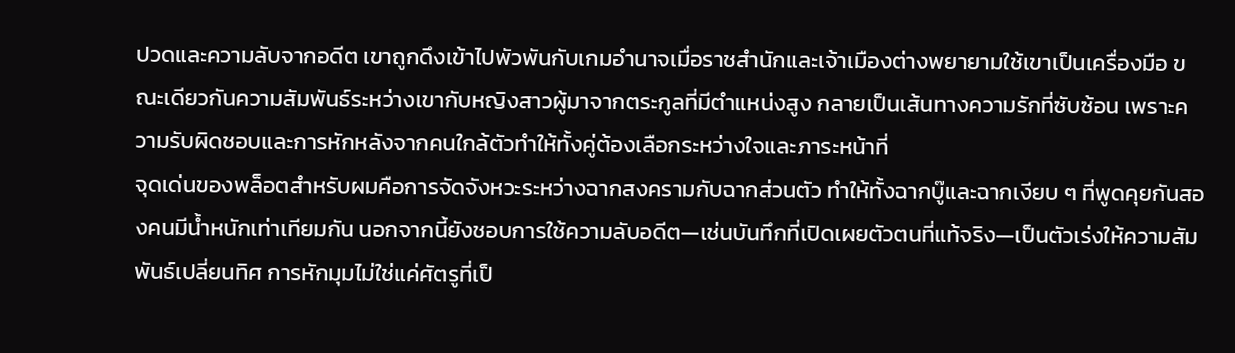ปวดและความลับจากอดีต เขาถูกดึงเข้าไปพัวพันกับเกมอำนาจเมื่อราชสำนักและเจ้าเมืองต่างพยายามใช้เขาเป็นเครื่องมือ ขณะเดียวกันความสัมพันธ์ระหว่างเขากับหญิงสาวผู้มาจากตระกูลที่มีตำแหน่งสูง กลายเป็นเส้นทางความรักที่ซับซ้อน เพราะความรับผิดชอบและการหักหลังจากคนใกล้ตัวทำให้ทั้งคู่ต้องเลือกระหว่างใจและภาระหน้าที่
จุดเด่นของพล็อตสำหรับผมคือการจัดจังหวะระหว่างฉากสงครามกับฉากส่วนตัว ทำให้ทั้งฉากบู๊และฉากเงียบ ๆ ที่พูดคุยกันสองคนมีน้ำหนักเท่าเทียมกัน นอกจากนี้ยังชอบการใช้ความลับอดีต—เช่นบันทึกที่เปิดเผยตัวตนที่แท้จริง—เป็นตัวเร่งให้ความสัมพันธ์เปลี่ยนทิศ การหักมุมไม่ใช่แค่ศัตรูที่เป็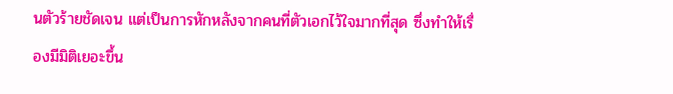นตัวร้ายชัดเจน แต่เป็นการหักหลังจากคนที่ตัวเอกไว้ใจมากที่สุด ซึ่งทำให้เรื่องมีมิติเยอะขึ้น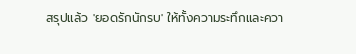สรุปแล้ว 'ยอดรักนักรบ' ให้ทั้งความระทึกและควา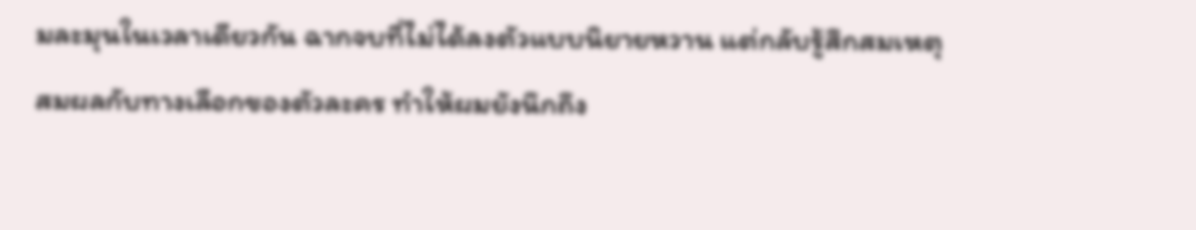มละมุนในเวลาเดียวกัน ฉากจบที่ไม่ได้ลงตัวแบบนิยายหวาน แต่กลับรู้สึกสมเหตุสมผลกับทางเลือกของตัวละคร ทำให้ผมยังนึกถึง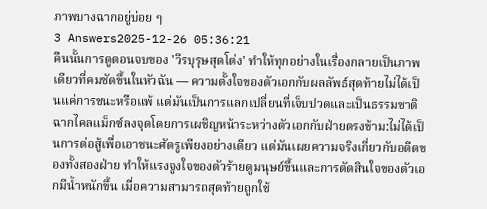ภาพบางฉากอยู่บ่อย ๆ
3 Answers2025-12-26 05:36:21
คืนนั้นการดูตอนจบของ 'วีรบุรุษสุดโต่ง' ทำให้ทุกอย่างในเรื่องกลายเป็นภาพเดียวที่คมชัดขึ้นในหัวฉัน — ความตั้งใจของตัวเอกกับผลลัพธ์สุดท้ายไม่ได้เป็นแค่การชนะหรือแพ้ แต่มันเป็นการแลกเปลี่ยนที่เจ็บปวดและเป็นธรรมชาติ
ฉากไคลแม็กซ์ลงจุดโดยการเผชิญหน้าระหว่างตัวเอกกับฝ่ายตรงข้าม:ไม่ได้เป็นการต่อสู้เพื่อเอาชนะศัตรูเพียงอย่างเดียว แต่มันเผยความจริงเกี่ยวกับอดีตของทั้งสองฝ่าย ทำให้แรงจูงใจของตัวร้ายดูมนุษย์ขึ้นและการตัดสินใจของตัวเอกมีน้ำหนักขึ้น เมื่อความสามารถสุดท้ายถูกใช้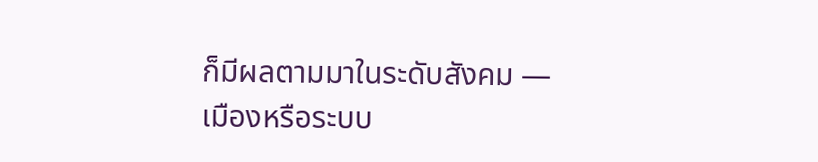ก็มีผลตามมาในระดับสังคม — เมืองหรือระบบ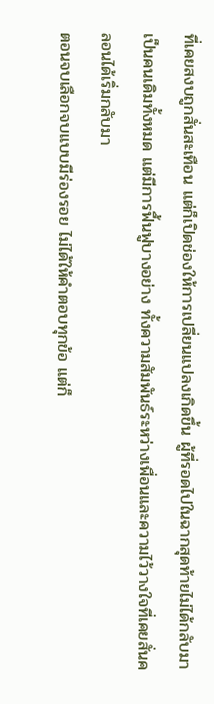ที่เคยสงบถูกสั่นสะเทือน แต่ก็เปิดช่องให้การเปลี่ยนแปลงเกิดขึ้น ผู้ที่รอดไปในฉากสุดท้ายไม่ได้กลับมาเป็นคนเดิมทั้งหมด แต่มีการฟื้นฟูบางอย่าง ทั้งความสัมพันธ์ระหว่างเพื่อนและความไว้วางใจที่เคยสั่นคลอนได้เริ่มกลับมา
ตอนจบเลือกจบแบบมีร่องรอย ไม่ได้ให้คำตอบทุกข้อ แต่ก็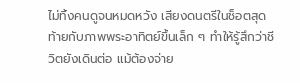ไม่ทิ้งคนดูจนหมดหวัง เสียงดนตรีในช็อตสุดท้ายกับภาพพระอาทิตย์ขึ้นเล็ก ๆ ทำให้รู้สึกว่าชีวิตยังเดินต่อ แม้ต้องจ่าย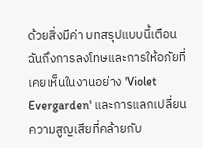ด้วยสิ่งมีค่า บทสรุปแบบนี้เตือนฉันถึงการลงโทษและการให้อภัยที่เคยเห็นในงานอย่าง 'Violet Evergarden' และการแลกเปลี่ยนความสูญเสียที่คล้ายกับ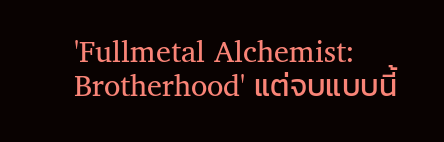'Fullmetal Alchemist: Brotherhood' แต่จบแบบนี้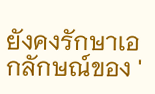ยังคงรักษาเอกลักษณ์ของ '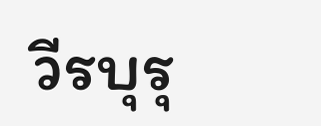วีรบุรุ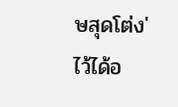ษสุดโต่ง' ไว้ได้อ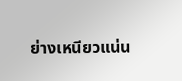ย่างเหนียวแน่น